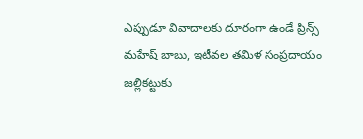ఎప్పుడూ వివాదాలకు దూరంగా ఉండే ప్రిన్స్ మహేష్ బాబు, ఇటీవల తమిళ సంప్రదాయం జల్లికట్టుకు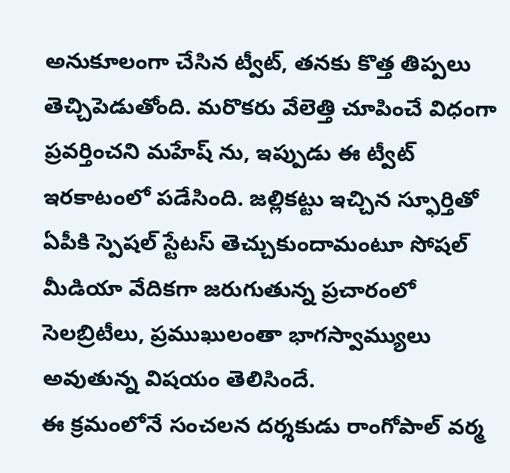అనుకూలంగా చేసిన ట్వీట్, తనకు కొత్త తిప్పలు తెచ్చిపెడుతోంది. మరొకరు వేలెత్తి చూపించే విధంగా ప్రవర్తించని మహేష్ ను, ఇప్పుడు ఈ ట్వీట్ ఇరకాటంలో పడేసింది. జల్లికట్టు ఇచ్చిన స్ఫూర్తితో ఏపీకి స్పెషల్ స్టేటస్ తెచ్చుకుందామంటూ సోషల్ మీడియా వేదికగా జరుగుతున్న ప్రచారంలో సెలబ్రిటీలు, ప్రముఖులంతా భాగస్వామ్యులు అవుతున్న విషయం తెలిసిందే.
ఈ క్రమంలోనే సంచలన దర్శకుడు రాంగోపాల్ వర్మ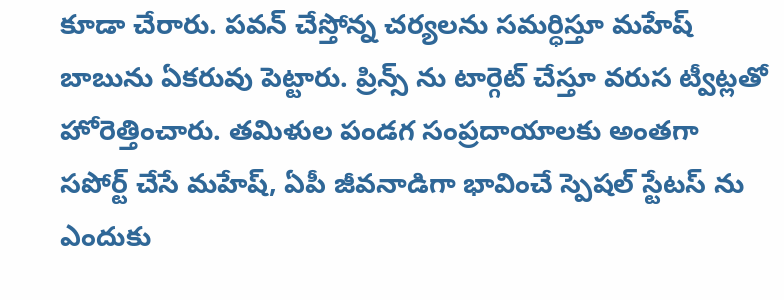కూడా చేరారు. పవన్ చేస్తోన్న చర్యలను సమర్ధిస్తూ మహేష్ బాబును ఏకరువు పెట్టారు. ప్రిన్స్ ను టార్గెట్ చేస్తూ వరుస ట్వీట్లతో హోరెత్తించారు. తమిళుల పండగ సంప్రదాయాలకు అంతగా సపోర్ట్ చేసే మహేష్, ఏపీ జీవనాడిగా భావించే స్పెషల్ స్టేటస్ ను ఎందుకు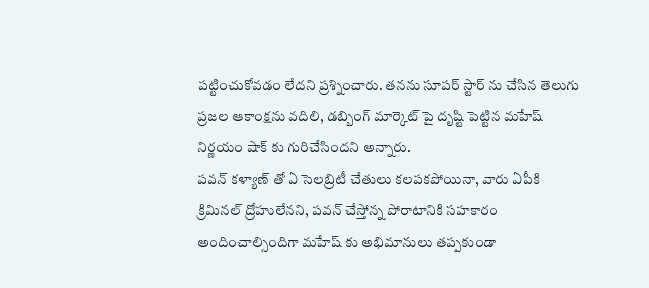పట్టించుకోవడం లేదని ప్రశ్నించారు. తనను సూపర్ స్టార్ ను చేసిన తెలుగు ప్రజల ఆకాంక్షను వదిలి, డబ్బింగ్ మార్కెట్ పై దృష్టి పెట్టిన మహేష్ నిర్ణయం షాక్ కు గురిచేసిందని అన్నారు.
పవన్ కళ్యాణ్ తో ఏ సెలబ్రిటీ చేతులు కలపకపోయినా, వారు ఏపీకి క్రిమినల్ ద్రోహులేనని, పవన్ చేస్తోన్న పోరాటానికి సహకారం అందించాల్సిందిగా మహేష్ కు అభిమానులు తప్పకుండా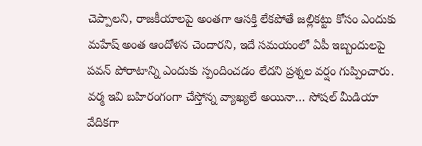చెప్పాలని, రాజకీయాలపై అంతగా ఆసక్తి లేకపోతే జల్లికట్టు కోసం ఎందుకు మహేష్ అంత ఆందోళన చెందారని, ఇదే సమయంలో ఏపీ ఇబ్బందులపై పవన్ పోరాటాన్ని ఎందుకు స్పందించడం లేదని ప్రశ్నల వర్షం గుప్పించారు. వర్మ ఇవి బహిరంగంగా చేస్తోన్న వ్యాఖ్యలే అయినా… సోషల్ మీడియా వేదికగా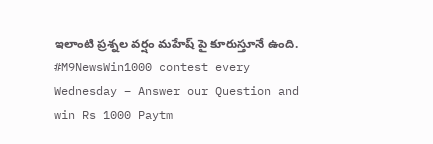ఇలాంటి ప్రశ్నల వర్షం మహేష్ పై కూరుస్తూనే ఉంది.
#M9NewsWin1000 contest every Wednesday – Answer our Question and win Rs 1000 Paytm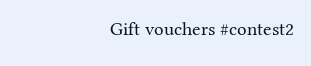Gift vouchers #contest2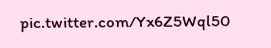pic.twitter.com/Yx6Z5Wql50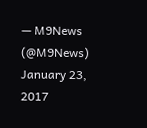— M9News (@M9News) January 23, 2017